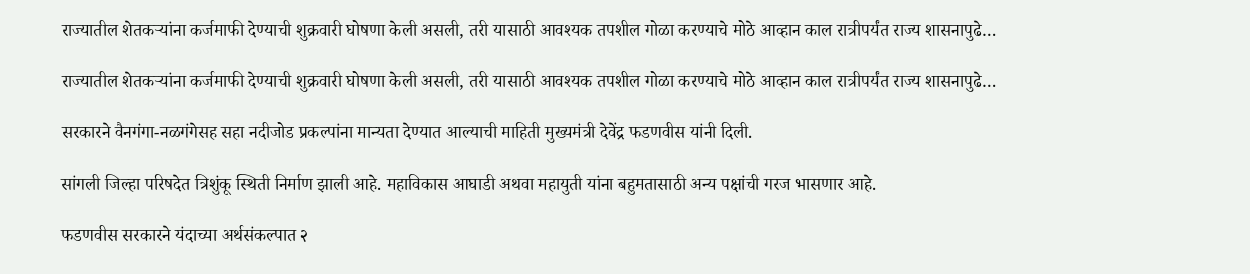राज्यातील शेतकऱ्यांना कर्जमाफी देण्याची शुक्रवारी घोषणा केली असली, तरी यासाठी आवश्यक तपशील गोळा करण्याचे मोठे आव्हान काल रात्रीपर्यंत राज्य शासनापुढे…

राज्यातील शेतकऱ्यांना कर्जमाफी देण्याची शुक्रवारी घोषणा केली असली, तरी यासाठी आवश्यक तपशील गोळा करण्याचे मोठे आव्हान काल रात्रीपर्यंत राज्य शासनापुढे…

सरकारने वैनगंगा-नळगंगेसह सहा नदीजोड प्रकल्पांना मान्यता देण्यात आल्याची माहिती मुख्यमंत्री देवेंद्र फडणवीस यांनी दिली.

सांगली जिल्हा परिषदेत त्रिशुंकू स्थिती निर्माण झाली आहे. महाविकास आघाडी अथवा महायुती यांना बहुमतासाठी अन्य पक्षांची गरज भासणार आहे.

फडणवीस सरकारने यंदाच्या अर्थसंकल्पात २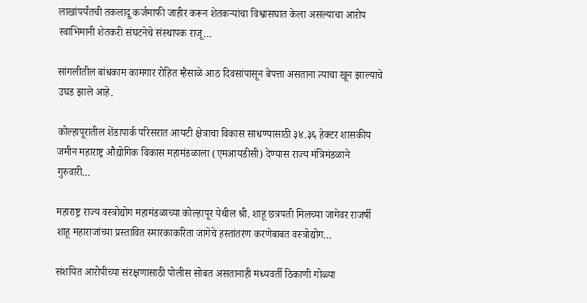लाखांपर्यंतची तकलादू कर्जमाफी जाहीर करून शेतकऱ्यांचा विश्वासघात केला असल्याचा आरोप स्वाभिमानी शेतकरी संघटनेचे संस्थापक राजू…

सांगलीतील बांधकाम कामगार रोहित म्हैसाळे आठ दिवसांपासून बेपत्ता असताना त्याचा खून झाल्याचे उघड झाले आहे.

कोल्हापूरातील शेंडापार्क परिसरात आयटी क्षेत्राचा विकास साधण्यासाठी ३४.३६ हेक्टर शासकीय जमीन महाराष्ट्र औद्योगिक विकास महामंडळाला (एमआयडीसी) देण्यास राज्य मंत्रिमंडळाने गुरुवारी…

महाराष्ट्र राज्य वस्त्रोद्योग महामंडळाच्या कोल्हापूर येथील श्री. शाहू छत्रपती मिलच्या जागेवर राजर्षी शाहू महाराजांच्या प्रस्तावित स्मारकाकरिता जागेचे हस्तांतरण करणेबाबत वस्त्रोद्योग…

संशयित आरोपीच्या संरक्षणासाठी पोलीस सोबत असतानाही मध्यवर्ती ठिकाणी गोळ्या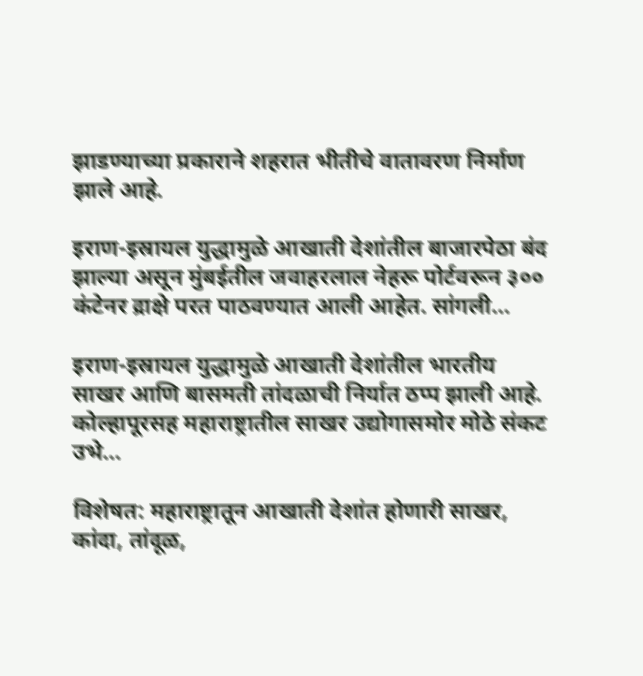झाडण्याच्या प्रकाराने शहरात भीतीचे वातावरण निर्माण झाले आहे.

इराण-इस्रायल युद्धामुळे आखाती देशांतील बाजारपेठा बंद झाल्या असून मुंबईतील जवाहरलाल नेहरू पोर्टवरून ३०० कंटेनर द्राक्षे परत पाठवण्यात आली आहेत. सांगली…

इराण-इस्रायल युद्धामुळे आखाती देशांतील भारतीय साखर आणि बासमती तांदळाची निर्यात ठप्प झाली आहे. कोल्हापूरसह महाराष्ट्रातील साखर उद्योगासमोर मोठे संकट उभे…

विशेषत: महाराष्ट्रातून आखाती देशांत होणारी साखर, कांदा, तांदूळ,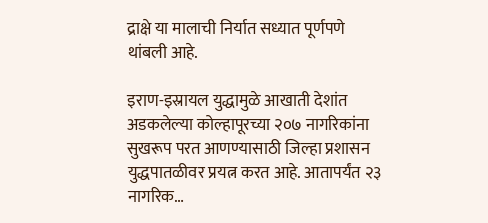द्राक्षे या मालाची निर्यात सध्यात पूर्णपणे थांबली आहे.

इराण-इस्रायल युद्धामुळे आखाती देशांत अडकलेल्या कोल्हापूरच्या २०७ नागरिकांना सुखरूप परत आणण्यासाठी जिल्हा प्रशासन युद्धपातळीवर प्रयत्न करत आहे. आतापर्यंत २३ नागरिक…